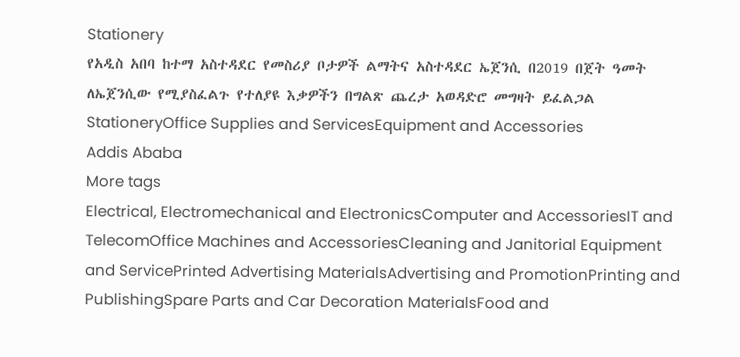Stationery
የአዲስ አበባ ከተማ አስተዳደር የመስሪያ ቦታዎች ልማትና አስተዳደር ኤጀንሲ በ2019 በጀት ዓመት ለኤጀንሲው የሚያስፈልጉ የተለያዩ እቃዎችን በግልጽ ጨረታ አወዳድሮ መግዛት ይፈልጋል
StationeryOffice Supplies and ServicesEquipment and Accessories
Addis Ababa
More tags
Electrical, Electromechanical and ElectronicsComputer and AccessoriesIT and TelecomOffice Machines and AccessoriesCleaning and Janitorial Equipment and ServicePrinted Advertising MaterialsAdvertising and PromotionPrinting and PublishingSpare Parts and Car Decoration MaterialsFood and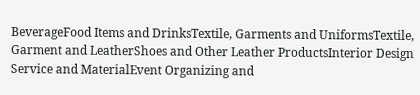BeverageFood Items and DrinksTextile, Garments and UniformsTextile, Garment and LeatherShoes and Other Leather ProductsInterior Design Service and MaterialEvent Organizing and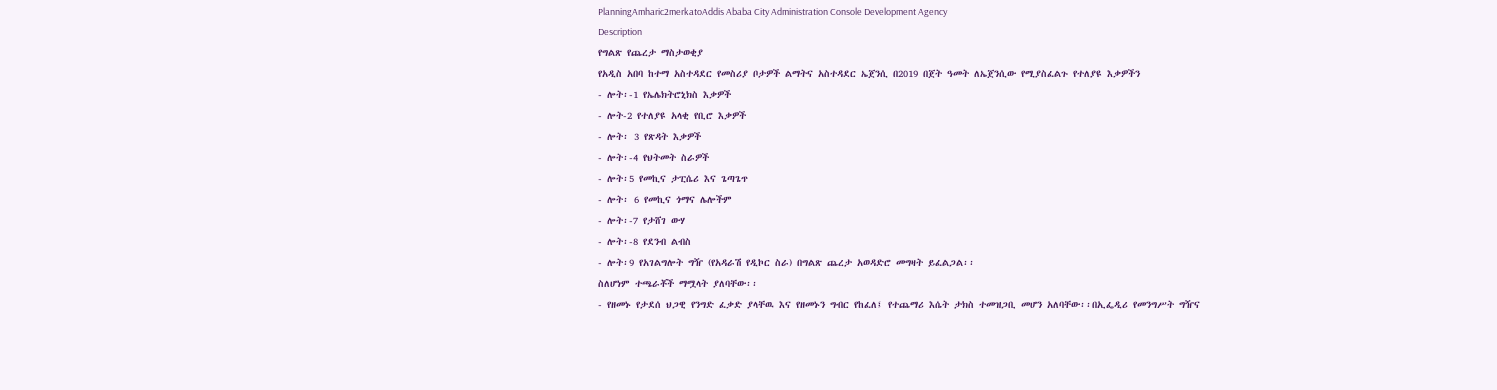PlanningAmharic2merkatoAddis Ababa City Administration Console Development Agency
Description
የግልጽ የጨረታ ማስታወቂያ
የአዲስ አበባ ከተማ አስተዳደር የመስሪያ ቦታዎች ልማትና አስተዳደር ኤጀንሲ በ2019 በጀት ዓመት ለኤጀንሲው የሚያስፈልጉ የተለያዩ እቃዎችን
- ሎት፡-1 የኤሌክትሮኒክስ እቃዎች
- ሎት-2 የተለያዩ አላቂ የቢሮ እቃዎች
- ሎት፡ 3 የጽዳት እቃዎች
- ሎት፡-4 የህትመት ስራዎች
- ሎት፡5 የመኪና ታፒሴሪ እና ጌጣጌጥ
- ሎት፡ 6 የመኪና ጎማና ሌሎችም
- ሎት፡-7 የታሸገ ውሃ
- ሎት፡-8 የደንብ ልብስ
- ሎት፡9 የአገልግሎት ግዥ (የአዳራሽ የዲኮር ስራ) በግልጽ ጨረታ አወዳድሮ መግዛት ይፈልጋል፡፡
ስለሆነም ተጫራቾች ማሟላት ያለባቸው፡፡
- የዘመኑ የታደሰ ህጋዊ የንግድ ፈቃድ ያላቸዉ እና የዘመኑን ግብር የከፈለ፤ የተጨማሪ እሴት ታክስ ተመዝጋቢ መሆን አለባቸው፡፡በኢፌዲሪ የመንግሥት ግዥና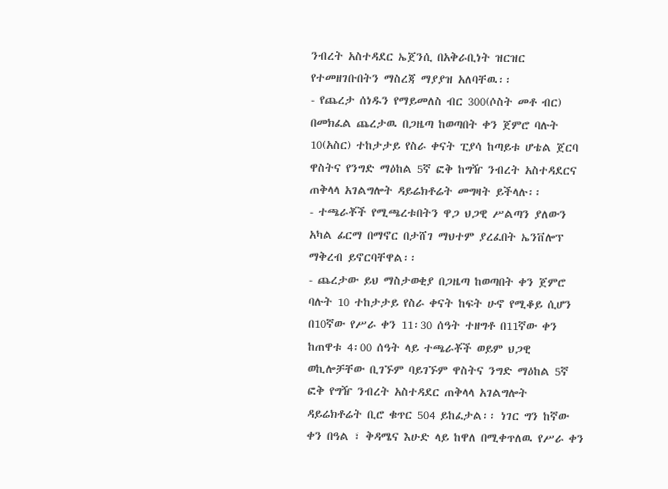ንብረት አስተዳደር ኤጀንሲ በአቅራቢነት ዝርዝር የተመዘገቡበትን ማስረጃ ማያያዝ አለባቸዉ፡፡
- የጨረታ ሰነዱን የማይመለስ ብር 300(ሶስት መቶ ብር) በመክፈል ጨረታዉ በጋዜጣ ከወጣበት ቀን ጀምሮ ባሉት 10(አስር) ተከታታይ የስራ ቀናት ፒያሳ ከጣይቱ ሆቴል ጀርባ ዋስትና የንግድ ማዕከል 5ኛ ፎቅ ከግዥ ንብረት አስተዳደርና ጠቅላላ አገልግሎት ዳይሬክቶሬት መግዛት ይችላሉ፡፡
- ተጫራቾች የሚጫረቱበትን ዋጋ ህጋዊ ሥልጣን ያለውን አካል ፊርማ በማኖር በታሸገ ማህተም ያረፈበት ኤንቨሎፕ ማቅረብ ይኖርባቸዋል፡፡
- ጨረታው ይህ ማስታወቂያ በጋዜጣ ከወጣበት ቀን ጀምሮ ባሉት 10 ተከታታይ የስራ ቀናት ከፍት ሁኖ የሚቆይ ሲሆን በ10ኛው የሥራ ቀን 11፡30 ሰዓት ተዘግቶ በ11ኛው ቀን ከጠዋቱ 4፡00 ሰዓት ላይ ተጫራቾች ወይም ህጋዊ ወኪሎቻቸው ቢገኙም ባይገኙም ዋስትና ንግድ ማዕከል 5ኛ ፎቅ የግዥ ንብረት አስተዳደር ጠቅላላ አገልግሎት ዳይሬክቶሬት ቢሮ ቁጥር 504 ይከፈታል፡፡ ነገር ግን ከኛው ቀን በዓል ፣ ቅዳሜና እሁድ ላይ ከዋለ በሚቀጥለዉ የሥራ ቀን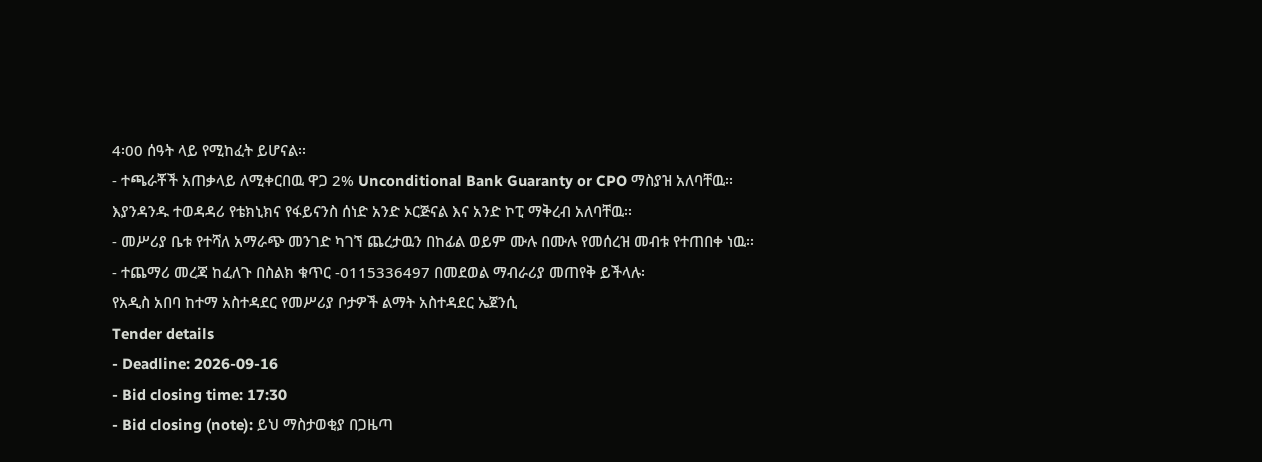4፡00 ሰዓት ላይ የሚከፈት ይሆናል፡፡
- ተጫራቾች አጠቃላይ ለሚቀርበዉ ዋጋ 2% Unconditional Bank Guaranty or CPO ማስያዝ አለባቸዉ፡፡ እያንዳንዱ ተወዳዳሪ የቴክኒክና የፋይናንስ ሰነድ አንድ ኦርጅናል እና አንድ ኮፒ ማቅረብ አለባቸዉ፡፡
- መሥሪያ ቤቱ የተሻለ አማራጭ መንገድ ካገኘ ጨረታዉን በከፊል ወይም ሙሉ በሙሉ የመሰረዝ መብቱ የተጠበቀ ነዉ፡፡
- ተጨማሪ መረጃ ከፈለጉ በስልክ ቁጥር -0115336497 በመደወል ማብራሪያ መጠየቅ ይችላሉ፡
የአዲስ አበባ ከተማ አስተዳደር የመሥሪያ ቦታዎች ልማት አስተዳደር ኤጀንሲ
Tender details
- Deadline: 2026-09-16
- Bid closing time: 17:30
- Bid closing (note): ይህ ማስታወቂያ በጋዜጣ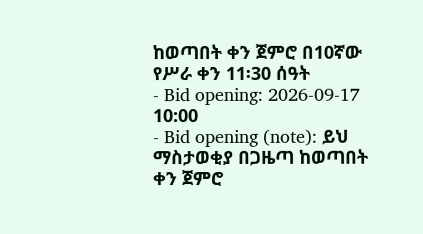ከወጣበት ቀን ጀምሮ በ10ኛው የሥራ ቀን 11፡30 ሰዓት
- Bid opening: 2026-09-17 10:00
- Bid opening (note): ይህ ማስታወቂያ በጋዜጣ ከወጣበት ቀን ጀምሮ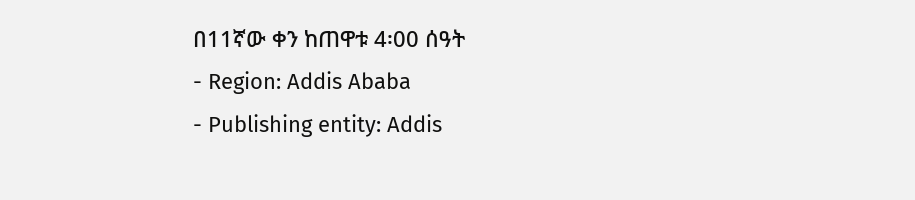በ11ኛው ቀን ከጠዋቱ 4፡00 ሰዓት
- Region: Addis Ababa
- Publishing entity: Addis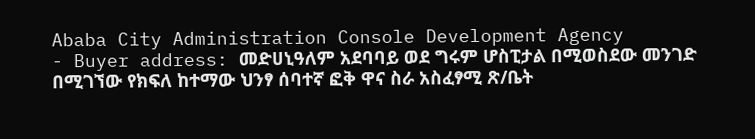Ababa City Administration Console Development Agency
- Buyer address: መድሀኒዓለም አደባባይ ወደ ግሩም ሆስፒታል በሚወስደው መንገድ በሚገኘው የክፍለ ከተማው ህንፃ ሰባተኛ ፎቅ ዋና ስራ አስፈፃሚ ጽ/ቤት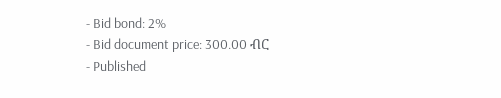- Bid bond: 2%
- Bid document price: 300.00 ብር
- Published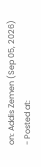on: Addis Zemen (Sep 05, 2026)
- Posted at: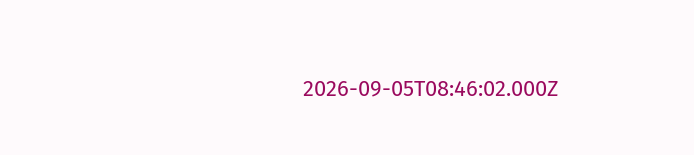2026-09-05T08:46:02.000Z